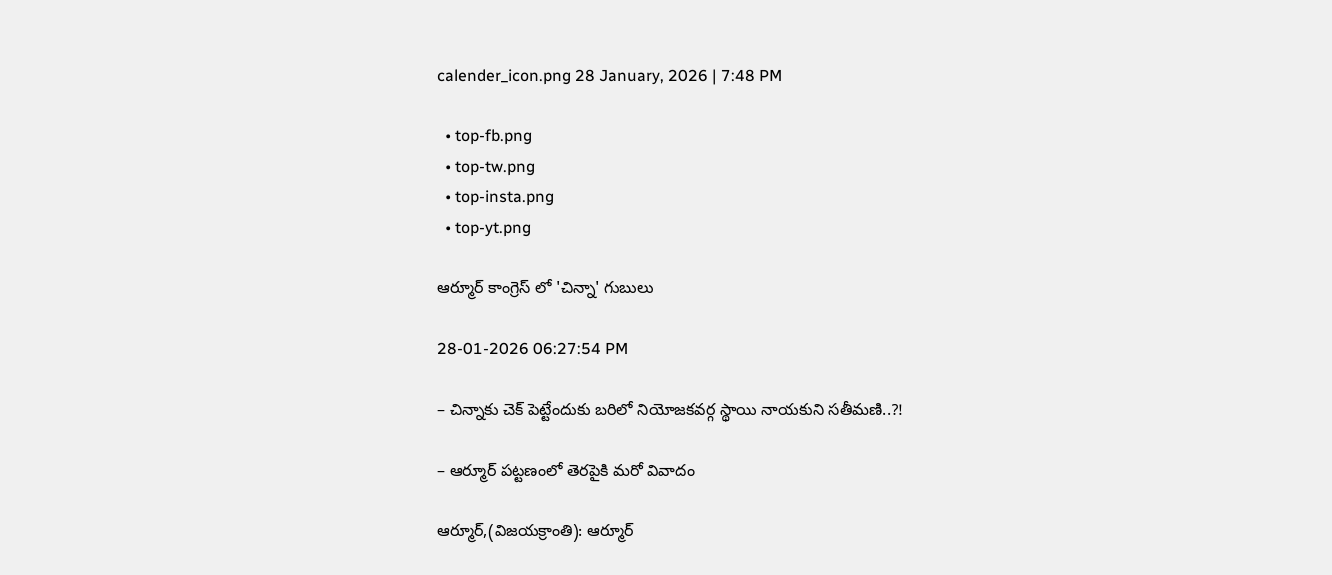calender_icon.png 28 January, 2026 | 7:48 PM

  • top-fb.png
  • top-tw.png
  • top-insta.png
  • top-yt.png

ఆర్మూర్‌ కాంగ్రెస్ లో 'చిన్నా' గుబులు

28-01-2026 06:27:54 PM

– చిన్నాకు చెక్‌ పెట్టేందుకు బరిలో నియోజకవర్గ స్థాయి నాయకుని సతీమణి..?!

– ఆర్మూర్‌ పట్టణంలో తెరపైకి మరో వివాదం

ఆర్మూర్‌,(విజయక్రాంతి): ఆర్మూర్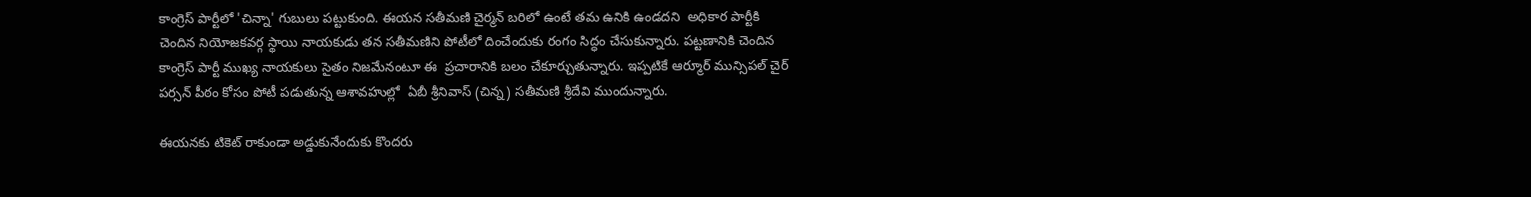కాంగ్రెస్ పార్టీలో 'చిన్నా' గుబులు పట్టుకుంది. ఈయన సతీమణి చైర్మన్ బరిలో ఉంటే తమ ఉనికి ఉండదని  అధికార పార్టీకి చెందిన నియోజకవర్గ స్థాయి నాయకుడు తన సతీమణిని పోటీలో దించేందుకు రంగం సిద్ధం చేసుకున్నారు. పట్టణానికి చెందిన కాంగ్రెస్‌ పార్టీ ముఖ్య నాయకులు సైతం నిజమేనంటూ ఈ  ప్రచారానికి బలం చేకూర్చుతున్నారు. ఇప్పటికే ఆర్మూర్‌ మున్సిపల్‌ చైర్‌ పర్సన్‌ పీఠం కోసం పోటీ పడుతున్న ఆశావహుల్లో  ఏబీ శ్రీనివాస్‌ (చిన్న) సతీమణి శ్రీదేవి ముందున్నారు.

ఈయనకు టికెట్ రాకుండా అడ్డుకునేందుకు కొందరు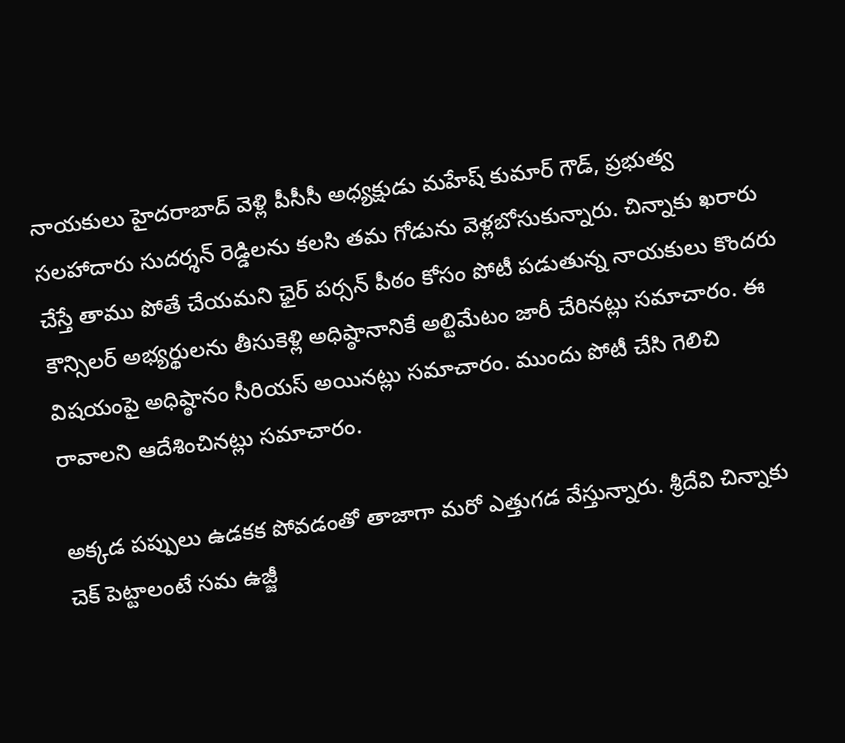నాయకులు హైదరాబాద్ వెళ్లి పీసీసీ అధ్యక్షుడు మహేష్ కుమార్ గౌడ్, ప్రభుత్వ సలహాదారు సుదర్శన్ రెడ్డిలను కలసి తమ గోడును వెళ్లబోసుకున్నారు. చిన్నాకు ఖరారు చేస్తే తాము పోతే చేయమని ఛైర్ పర్సన్ పీఠం కోసం పోటీ పడుతున్న నాయకులు కొందరు కౌన్సిలర్ అభ్యర్థులను తీసుకెళ్లి అధిష్ఠానానికే అల్టిమేటం జారీ చేరినట్లు సమాచారం. ఈ విషయంపై అధిష్ఠానం సీరియస్ అయినట్లు సమాచారం. ముందు పోటీ చేసి గెలిచి రావాలని ఆదేశించినట్లు సమాచారం.

అక్కడ పప్పులు ఉడకక పోవడంతో తాజాగా మరో ఎత్తుగడ వేస్తున్నారు. శ్రీదేవి చిన్నాకు చెక్‌ పెట్టాలంటే సమ ఉజ్జీ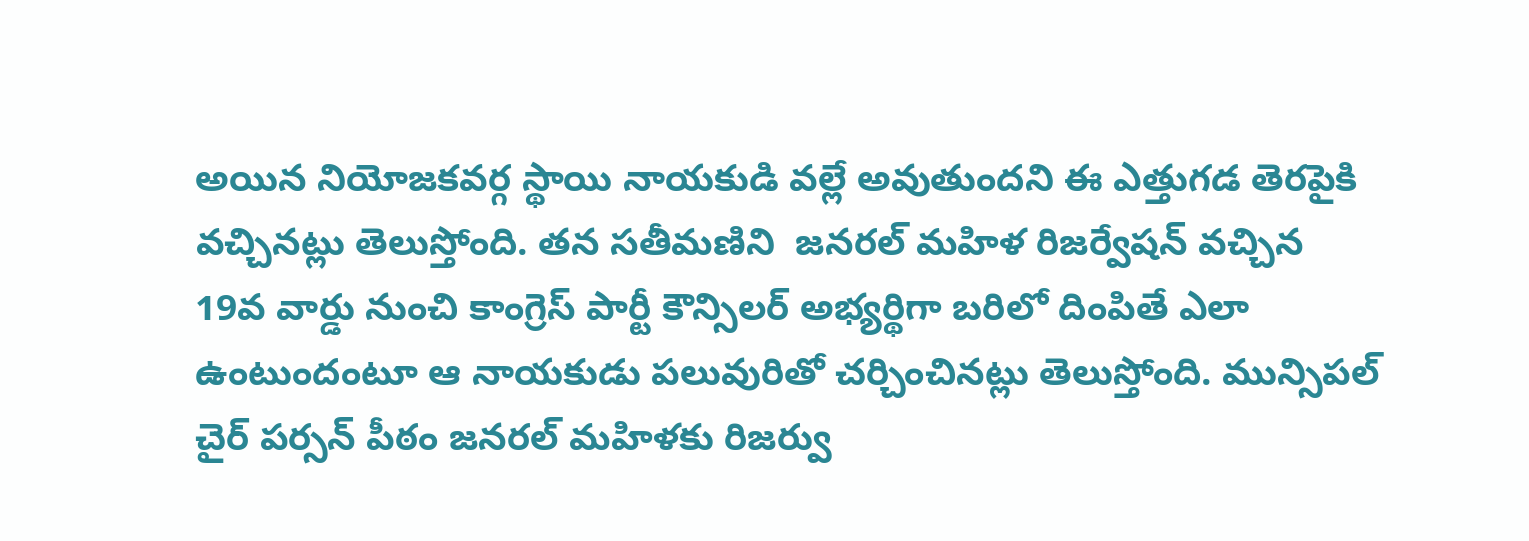అయిన నియోజకవర్గ స్థాయి నాయకుడి వల్లే అవుతుందని ఈ ఎత్తుగడ తెరపైకి వచ్చినట్లు తెలుస్తోంది. తన సతీమణిని  జనరల్‌ మహిళ రిజర్వేషన్‌ వచ్చిన 19వ వార్డు నుంచి కాంగ్రెస్‌ పార్టీ కౌన్సిలర్‌ అభ్యర్థిగా బరిలో దింపితే ఎలా ఉంటుందంటూ ఆ నాయకుడు పలువురితో చర్చించినట్లు తెలుస్తోంది. మున్సిపల్‌ చైర్‌ పర్సన్‌ పీఠం జనరల్‌ మహిళకు రిజర్వు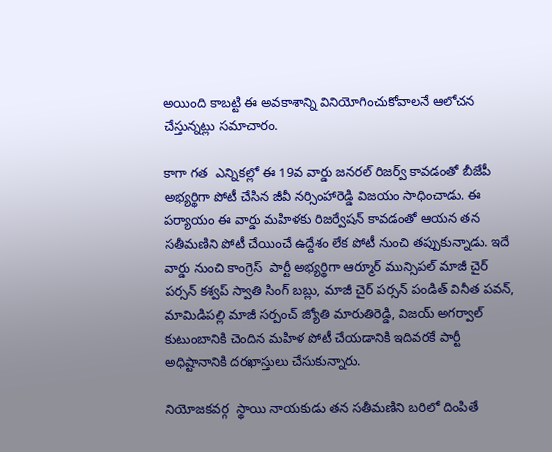అయింది కాబట్టి ఈ అవకాశాన్ని వినియోగించుకోవాలనే ఆలోచన చేస్తున్నట్లు సమాచారం.

కాగా గత  ఎన్నికల్లో ఈ 19వ వార్డు జనరల్‌ రిజర్వ్‌ కావడంతో బీజేపీ అభ్యర్థిగా పోటీ చేసిన జీవీ నర్సింహారెడ్డి విజయం సాధించాడు. ఈ పర్యాయం ఈ వార్డు మహిళకు రిజర్వేషన్‌ కావడంతో ఆయన తన సతీమణిని పోటీ చేయించే ఉద్దేశం లేక పోటీ నుంచి తప్పుకున్నాడు. ఇదే వార్డు నుంచి కాంగ్రెస్‌  పార్టీ అభ్యర్థిగా ఆర్మూర్‌ మున్సిపల్‌ మాజీ చైర్‌ పర్సన్‌ కశ్వప్‌ స్వాతి సింగ్‌ బబ్లు, మాజీ చైర్ పర్సన్ పండిత్ వినీత పవన్, మామిడిపల్లి మాజీ సర్పంచ్‌ జ్యోతి మారుతిరెడ్డి, విజయ్‌ అగర్వాల్‌ కుటుంబానికి చెందిన మహిళ పోటీ చేయడానికి ఇదివరకే పార్టీ అధిష్టానానికి దరఖాస్తులు చేసుకున్నారు.

నియోజకవర్గ  స్థాయి నాయకుడు తన సతీమణిని బరిలో దింపితే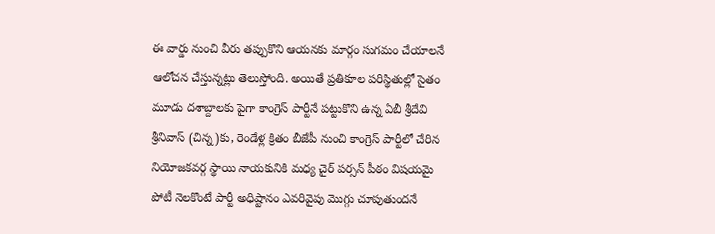ఈ వార్డు నుంచి వీరు తప్పుకొని ఆయనకు మార్గం సుగమం చేయాలనే ఆలోచన చేస్తున్నట్లు తెలుస్తోంది. అయితే ప్రతికూల పరిస్థితుల్లో సైతం మూడు దశాబ్దాలకు పైగా కాంగ్రెస్‌ పార్టీనే పట్టుకొని ఉన్న ఏబీ శ్రీదేవి  శ్రీనివాస్‌ (చిన్న)కు, రెండేళ్ల క్రితం బీజేపీ నుంచి కాంగ్రెస్‌ పార్టీలో చేరిన నియోజకవర్గ స్థాయి నాయకునికి మధ్య చైర్‌ పర్సన్‌ పీఠం విషయమై పోటీ నెలకొంటే పార్టీ అధిష్టానం ఎవరివైపు మొగ్గు చూపుతుందనే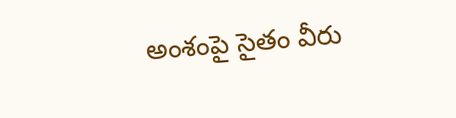అంశంపై సైతం వీరు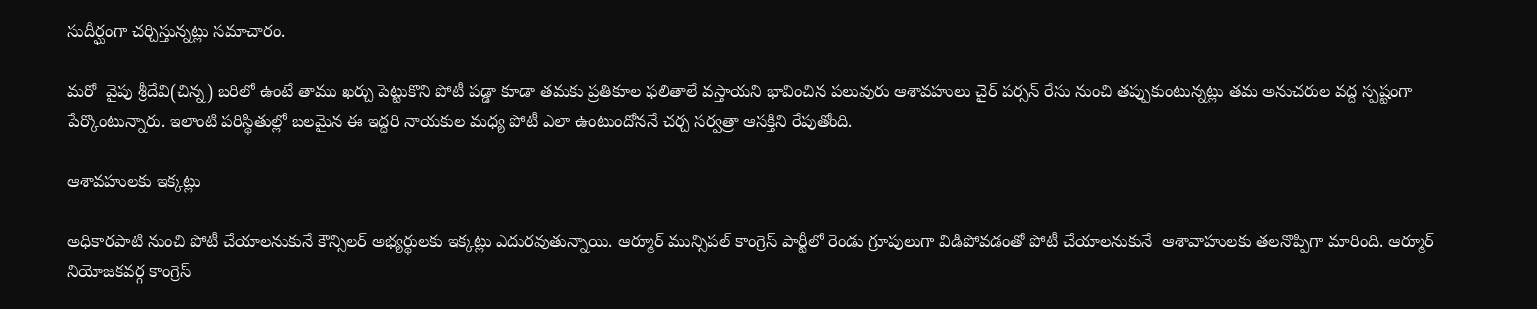సుదీర్ఘంగా చర్చిస్తున్నట్లు సమాచారం.

మరో  వైపు శ్రీదేవి(చిన్న) బరిలో ఉంటే తాము ఖర్చు పెట్టుకొని పోటీ పడ్డా కూడా తమకు ప్రతికూల ఫలితాలే వస్తాయని భావించిన పలువురు ఆశావహులు చైర్‌ పర్సన్‌ రేసు నుంచి తప్పుకుంటున్నట్లు తమ అనుచరుల వద్ద స్పష్టంగా పేర్కొంటున్నారు. ఇలాంటి పరిస్థితుల్లో బలమైన ఈ ఇద్దరి నాయకుల మధ్య పోటీ ఎలా ఉంటుందోననే చర్చ సర్వత్రా ఆసక్తిని రేపుతోంది.

ఆశావహులకు ఇక్కట్లు

అధికారపాటి నుంచి పోటీ చేయాలనుకునే కౌన్సిలర్ అభ్యర్థులకు ఇక్కట్లు ఎదురవుతున్నాయి. ఆర్మూర్ మున్సిపల్ కాంగ్రెస్ పార్టీలో రెండు గ్రూపులుగా విడిపోవడంతో పోటీ చేయాలనుకునే  ఆశావాహులకు తలనొప్పిగా మారింది. ఆర్మూర్ నియోజకవర్గ కాంగ్రెస్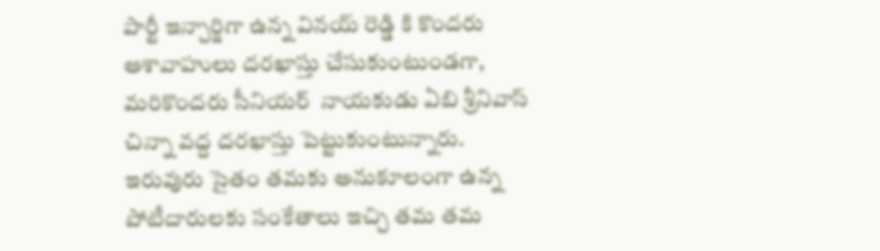పార్టీ ఇన్చార్జిగా ఉన్న వినయ్ రెడ్డి కి కొందరు ఆశావాహులు దరఖాస్తు చేసుకుంటుండగా,  మరికొందరు సీనియర్  నాయకుడు ఏబి శ్రీనివాస్ చిన్నా వద్ద దరఖాస్తు పెట్టుకుంటున్నారు. ఇరువురు సైతం తమకు అనుకూలంగా ఉన్న పోటీదారులకు సంకేతాలు ఇచ్చి తమ తమ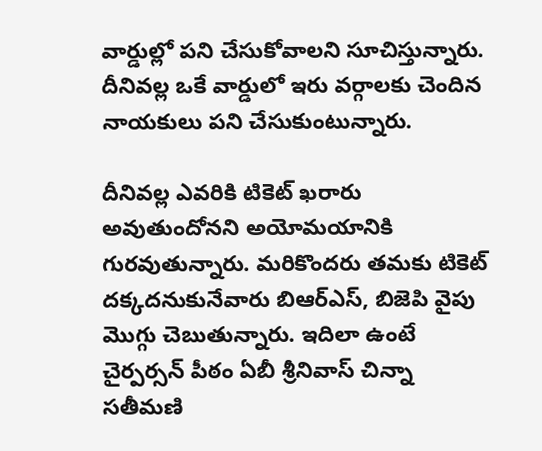వార్డుల్లో పని చేసుకోవాలని సూచిస్తున్నారు. దీనివల్ల ఒకే వార్డులో ఇరు వర్గాలకు చెందిన నాయకులు పని చేసుకుంటున్నారు.

దీనివల్ల ఎవరికి టికెట్ ఖరారు అవుతుందోనని అయోమయానికి గురవుతున్నారు. మరికొందరు తమకు టికెట్ దక్కదనుకునేవారు బిఆర్ఎస్, బిజెపి వైపు మొగ్గు చెబుతున్నారు. ఇదిలా ఉంటే చైర్పర్సన్ పీఠం ఏబీ శ్రీనివాస్ చిన్నా సతీమణి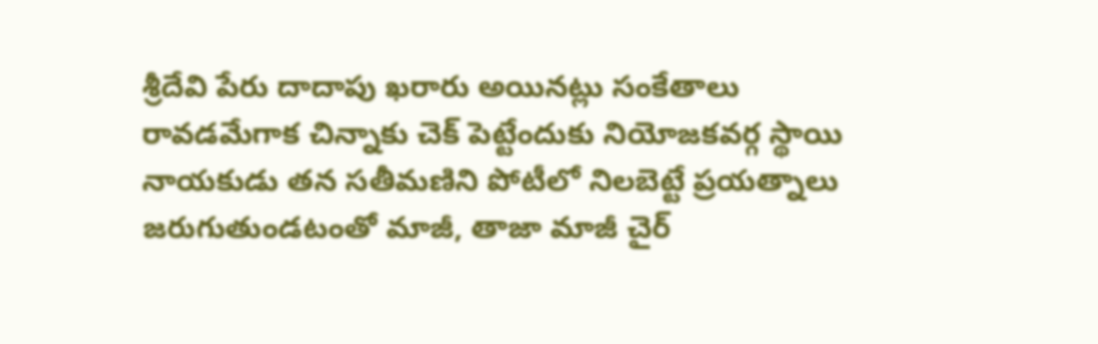శ్రీదేవి పేరు దాదాపు ఖరారు అయినట్లు సంకేతాలు రావడమేగాక చిన్నాకు చెక్ పెట్టేందుకు నియోజకవర్గ స్థాయి నాయకుడు తన సతీమణిని పోటీలో నిలబెట్టే ప్రయత్నాలు జరుగుతుండటంతో మాజీ, తాజా మాజీ చైర్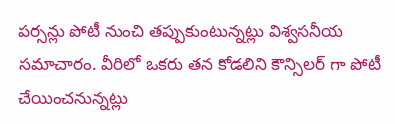పర్సన్లు పోటీ నుంచి తప్పుకుంటున్నట్లు విశ్వసనీయ సమాచారం. వీరిలో ఒకరు తన కోడలిని కౌన్సిలర్ గా పోటీ చేయించనున్నట్లు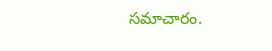సమాచారం.